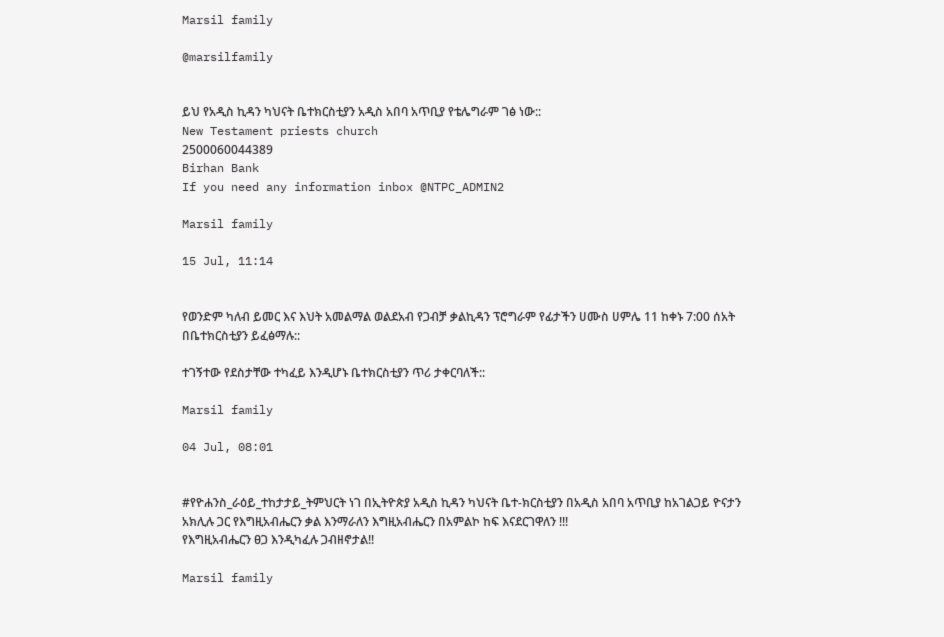Marsil family

@marsilfamily


ይህ የአዲስ ኪዳን ካህናት ቤተክርስቲያን አዲስ አበባ አጥቢያ የቴሌግራም ገፅ ነው::
New Testament priests church
2500060044389
Birhan Bank
If you need any information inbox @NTPC_ADMIN2

Marsil family

15 Jul, 11:14


የወንድም ካለብ ይመር እና እህት አመልማል ወልደአብ የጋብቻ ቃልኪዳን ፕሮግራም የፊታችን ሀሙስ ሀምሌ 11 ከቀኑ 7:00 ሰአት በቤተክርስቲያን ይፈፅማሉ::

ተገኝተው የደስታቸው ተካፈይ እንዲሆኑ ቤተክርስቲያን ጥሪ ታቀርባለች::

Marsil family

04 Jul, 08:01


#የዮሐንስ_ራዕይ_ተከታታይ_ትምህርት ነገ በኢትዮጵያ አዲስ ኪዳን ካህናት ቤተ-ክርስቲያን በአዲስ አበባ አጥቢያ ከአገልጋይ ዮናታን አክሊሉ ጋር የእግዚአብሔርን ቃል እንማራለን እግዚአብሔርን በአምልኮ ከፍ እናደርገዋለን !!!
የእግዚአብሔርን ፀጋ እንዲካፈሉ ጋብዘኖታል!!

Marsil family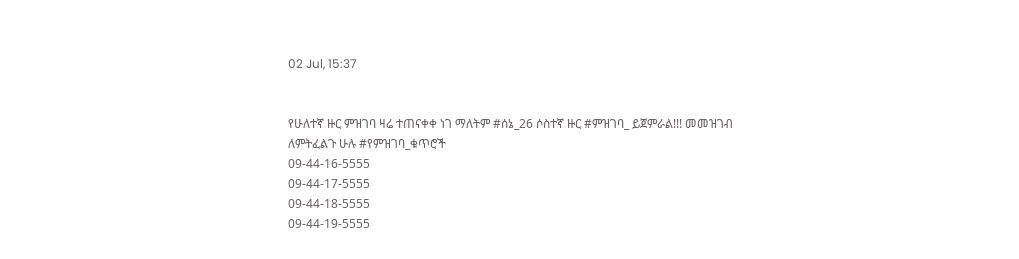02 Jul, 15:37


የሁለተኛ ዙር ምዝገባ ዛሬ ተጠናቀቀ ነገ ማለትም #ሰኔ_26 ሶስተኛ ዙር #ምዝገባ_ ይጀምራል!!! መመዝገብ ለምትፈልጉ ሁሉ #የምዝገባ_ቁጥሮች
09-44-16-5555
09-44-17-5555
09-44-18-5555
09-44-19-5555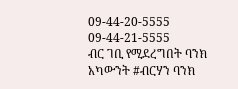09-44-20-5555
09-44-21-5555
ብር ገቢ የሚደረግበት ባንክ አካውንት #ብርሃን ባንክ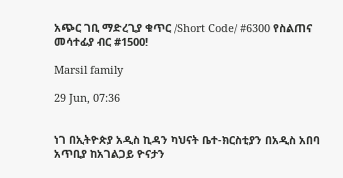አጭር ገቢ ማድረጊያ ቁጥር /Short Code/ #6300 የስልጠና መሳተፊያ ብር #1500!

Marsil family

29 Jun, 07:36


ነገ በኢትዮጵያ አዲስ ኪዳን ካህናት ቤተ-ክርስቲያን በአዲስ አበባ አጥቢያ ከአገልጋይ ዮናታን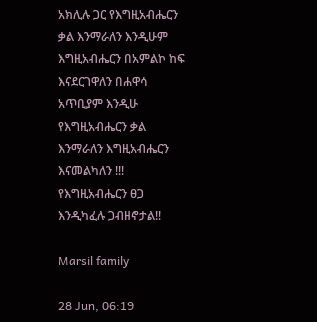አክሊሉ ጋር የእግዚአብሔርን ቃል እንማራለን እንዲሁም እግዚአብሔርን በአምልኮ ከፍ እናደርገዋለን በሐዋሳ አጥቢያም እንዲሁ የእግዚአብሔርን ቃል እንማራለን እግዚአብሔርን እናመልካለን !!!
የእግዚአብሔርን ፀጋ እንዲካፈሉ ጋብዘኖታል!!

Marsil family

28 Jun, 06:19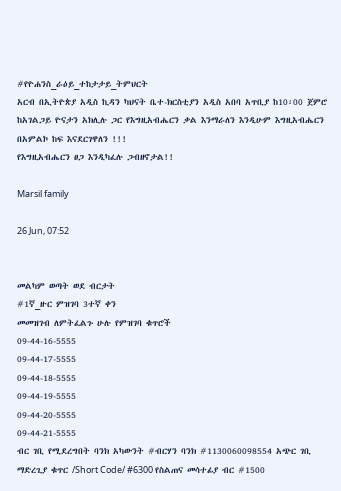#የዮሐንስ_ራዕይ_ተከታታይ_ትምህርት
አርብ በኢትዮጵያ አዲስ ኪዳን ካህናት ቤተ-ክርስቲያን አዲስ አበባ አጥቢያ ከ10፡00 ጀምሮ ከአገልጋይ ዮናታን አክሊሉ ጋር የእግዚአብሔርን ቃል እንማራለን እንዲሁም እግዚአብሔርን በአምልኮ ከፍ እናደርገዋለን !!!
የእግዚአብሔርን ፀጋ እንዲካፈሉ ጋብዘኖታል!!

Marsil family

26 Jun, 07:52


መልካም ወጣት ወደ ብርታት
#1ኛ_ዙር ምዝገባ 3ተኛ ቀን
መመዝገብ ለምትፈልጉ ሁሉ የምዝገባ ቁጥሮች
09-44-16-5555
09-44-17-5555
09-44-18-5555
09-44-19-5555
09-44-20-5555
09-44-21-5555
ብር ገቢ የሚደረግበት ባንክ አካውንት #ብርሃን ባንክ #1130060098554 አጭር ገቢ ማድረጊያ ቁጥር /Short Code/ #6300 የስልጠና መሳተፊያ ብር #1500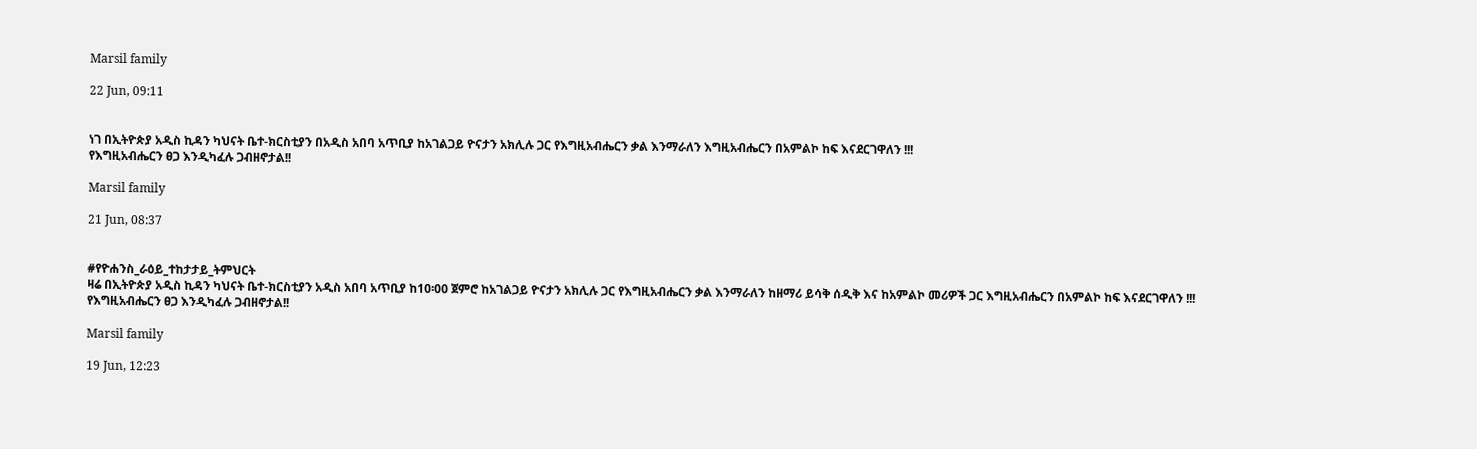Marsil family

22 Jun, 09:11


ነገ በኢትዮጵያ አዲስ ኪዳን ካህናት ቤተ-ክርስቲያን በአዲስ አበባ አጥቢያ ከአገልጋይ ዮናታን አክሊሉ ጋር የእግዚአብሔርን ቃል እንማራለን እግዚአብሔርን በአምልኮ ከፍ እናደርገዋለን !!!
የእግዚአብሔርን ፀጋ እንዲካፈሉ ጋብዘኖታል!!

Marsil family

21 Jun, 08:37


#የዮሐንስ_ራዕይ_ተከታታይ_ትምህርት
ዛሬ በኢትዮጵያ አዲስ ኪዳን ካህናት ቤተ-ክርስቲያን አዲስ አበባ አጥቢያ ከ10፡00 ጀምሮ ከአገልጋይ ዮናታን አክሊሉ ጋር የእግዚአብሔርን ቃል እንማራለን ከዘማሪ ይሳቅ ሰዲቅ እና ከአምልኮ መሪዎች ጋር እግዚአብሔርን በአምልኮ ከፍ እናደርገዋለን !!!
የእግዚአብሔርን ፀጋ እንዲካፈሉ ጋብዘኖታል!!

Marsil family

19 Jun, 12:23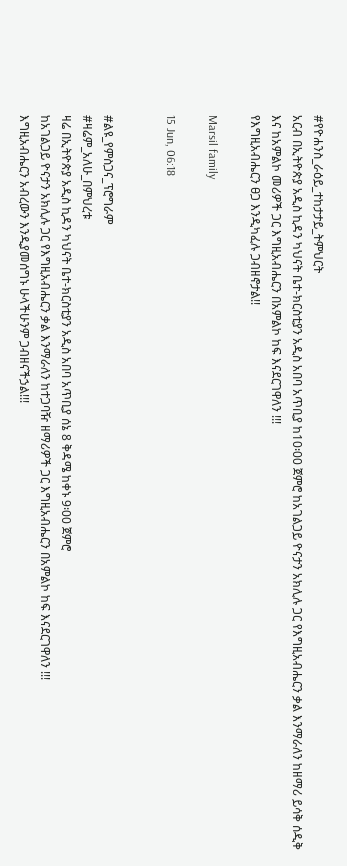#የዮሐንስ_ራዕይ_ተከታታይ_ትምህርት
አርብ በኢትዮጵያ አዲስ ኪዳን ካህናት ቤተ-ክርስቲያን አዲስ አበባ አጥቢያ ከ10፡00 ጀምሮ ከአገልጋይ ዮናታን አክሊሉ ጋር የእግዚአብሔርን ቃል እንማራለን ከዘማሪ ይሳቅ ሰዲቅ እና ከአምልኮ መሪዎች ጋር እግዚአብሔርን በአምልኮ ከፍ እናደርገዋለን !!!
የእግዚአብሔርን ፀጋ እንዲካፈሉ ጋብዘኖታል!!

Marsil family

15 Jun, 06:18


#ልዩ_የምስጋና_ፕሮግራም
#ዛሬም_አለሁ_በምህረቱ
ዛሬ በኢትዮጵያ አዲስ ኪዳን ካህናት ቤተ-ክርስቲያን አዲስ አበባ አጥቢያ ሰኔ 8 ቅዳሜ ከቀኑ 9፡00 ጀምሮ
ከአገልጋይ ዮናታን አክሊሉ ጋር የእግዚአብሔርን ቃል እንማራለን ከተጋባዥ ዘማሪዎች ጋር እግዚአብሔርን በአምልኮ ከፍ እናደርገዋለን !!!
እግዚአብሔርን አብረውን እንዲያመሰግኑ ሁላችሁንም ጋብዘናችኃል!!!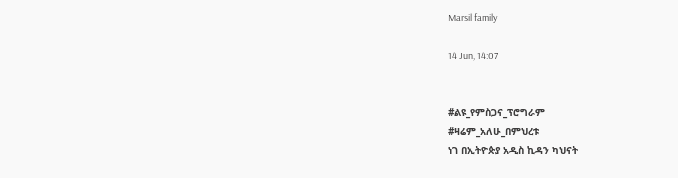Marsil family

14 Jun, 14:07


#ልዩ_የምስጋና_ፕሮግራም
#ዛሬም_አለሁ_በምህረቱ
ነገ በኢትዮጵያ አዲስ ኪዳን ካህናት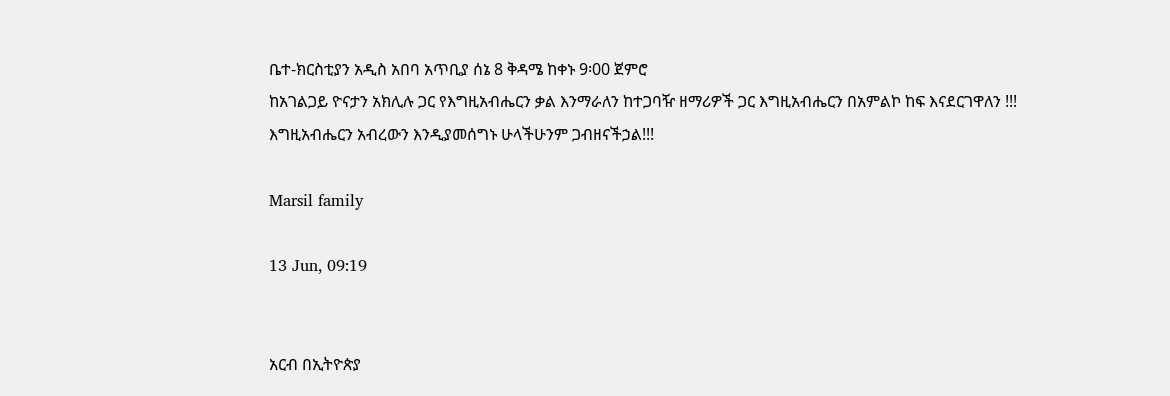ቤተ-ክርስቲያን አዲስ አበባ አጥቢያ ሰኔ 8 ቅዳሜ ከቀኑ 9፡00 ጀምሮ
ከአገልጋይ ዮናታን አክሊሉ ጋር የእግዚአብሔርን ቃል እንማራለን ከተጋባዥ ዘማሪዎች ጋር እግዚአብሔርን በአምልኮ ከፍ እናደርገዋለን !!!
እግዚአብሔርን አብረውን እንዲያመሰግኑ ሁላችሁንም ጋብዘናችኃል!!!

Marsil family

13 Jun, 09:19


አርብ በኢትዮጵያ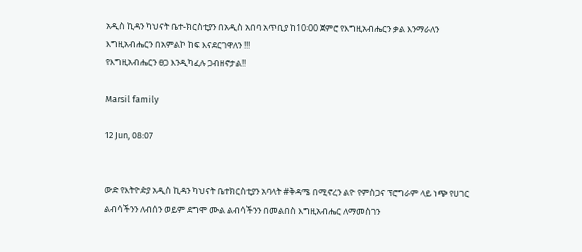አዲስ ኪዳን ካህናት ቤተ-ክርስቲያን በአዲስ አበባ አጥቢያ ከ10፡00 ጀምሮ የእግዚአብሔርን ቃል እንማራለን እግዚአብሔርን በአምልኮ ከፍ እናደርገዋለን !!!
የእግዚአብሔርን ፀጋ እንዲካፈሉ ጋብዘኖታል!!

Marsil family

12 Jun, 08:07


ውድ የእትዮዽያ አዲስ ኪዳን ካህናት ቤተክርስቲያን አባላት #ቅዳሜ በሚኖረን ልዮ የምስጋና ፕሮግራም ላይ ነጭ የሀገር ልብሳችንን ለብሰን ወይም ደግሞ ሙል ልብሳችንን በመልበስ እግዚአብሔር ለማመስገን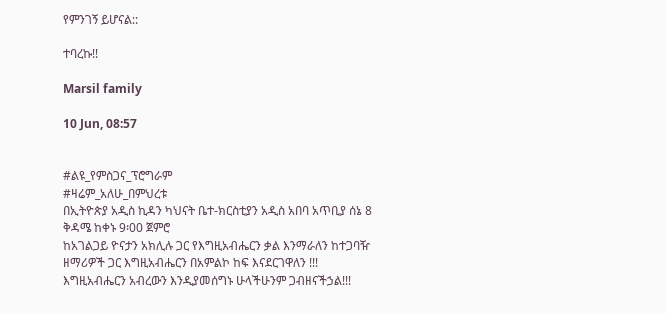የምንገኝ ይሆናል::

ተባረኩ!!

Marsil family

10 Jun, 08:57


#ልዩ_የምስጋና_ፕሮግራም
#ዛሬም_አለሁ_በምህረቱ
በኢትዮጵያ አዲስ ኪዳን ካህናት ቤተ-ክርስቲያን አዲስ አበባ አጥቢያ ሰኔ 8 ቅዳሜ ከቀኑ 9፡00 ጀምሮ
ከአገልጋይ ዮናታን አክሊሉ ጋር የእግዚአብሔርን ቃል እንማራለን ከተጋባዥ ዘማሪዎች ጋር እግዚአብሔርን በአምልኮ ከፍ እናደርገዋለን !!!
እግዚአብሔርን አብረውን እንዲያመሰግኑ ሁላችሁንም ጋብዘናችኃል!!!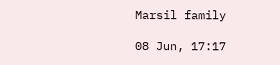Marsil family

08 Jun, 17:17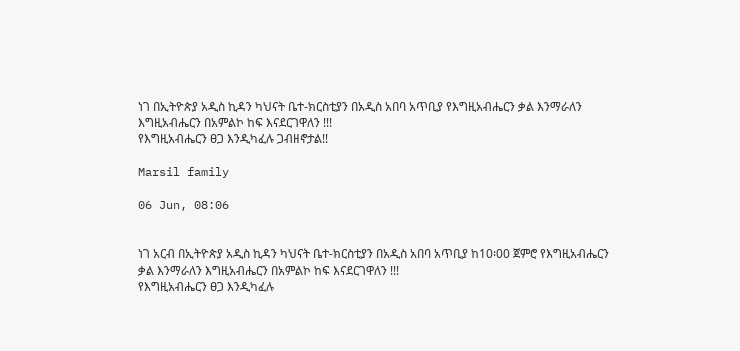ነገ በኢትዮጵያ አዲስ ኪዳን ካህናት ቤተ-ክርስቲያን በአዲስ አበባ አጥቢያ የእግዚአብሔርን ቃል እንማራለን እግዚአብሔርን በአምልኮ ከፍ እናደርገዋለን !!!
የእግዚአብሔርን ፀጋ እንዲካፈሉ ጋብዘኖታል!!

Marsil family

06 Jun, 08:06


ነገ አርብ በኢትዮጵያ አዲስ ኪዳን ካህናት ቤተ-ክርስቲያን በአዲስ አበባ አጥቢያ ከ10፡00 ጀምሮ የእግዚአብሔርን ቃል እንማራለን እግዚአብሔርን በአምልኮ ከፍ እናደርገዋለን !!!
የእግዚአብሔርን ፀጋ እንዲካፈሉ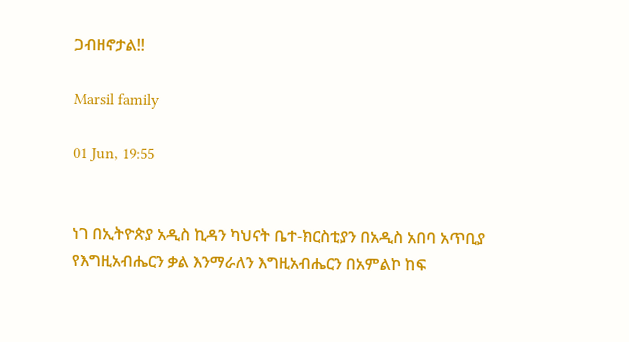ጋብዘኖታል!!

Marsil family

01 Jun, 19:55


ነገ በኢትዮጵያ አዲስ ኪዳን ካህናት ቤተ-ክርስቲያን በአዲስ አበባ አጥቢያ የእግዚአብሔርን ቃል እንማራለን እግዚአብሔርን በአምልኮ ከፍ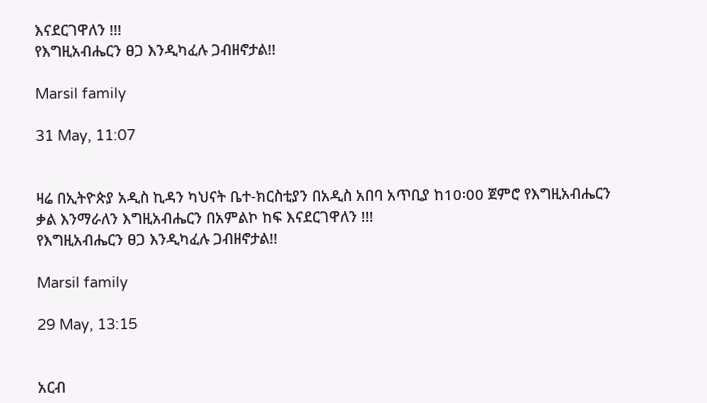እናደርገዋለን !!!
የእግዚአብሔርን ፀጋ እንዲካፈሉ ጋብዘኖታል!!

Marsil family

31 May, 11:07


ዛሬ በኢትዮጵያ አዲስ ኪዳን ካህናት ቤተ-ክርስቲያን በአዲስ አበባ አጥቢያ ከ10፡00 ጀምሮ የእግዚአብሔርን ቃል እንማራለን እግዚአብሔርን በአምልኮ ከፍ እናደርገዋለን !!!
የእግዚአብሔርን ፀጋ እንዲካፈሉ ጋብዘኖታል!!

Marsil family

29 May, 13:15


አርብ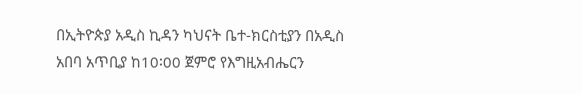በኢትዮጵያ አዲስ ኪዳን ካህናት ቤተ-ክርስቲያን በአዲስ አበባ አጥቢያ ከ10፡00 ጀምሮ የእግዚአብሔርን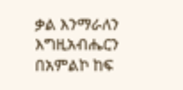ቃል እንማራለን እግዚአብሔርን በአምልኮ ከፍ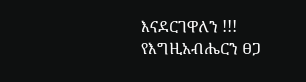እናደርገዋለን !!!
የእግዚአብሔርን ፀጋ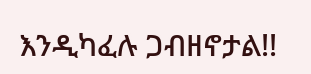እንዲካፈሉ ጋብዘኖታል!!